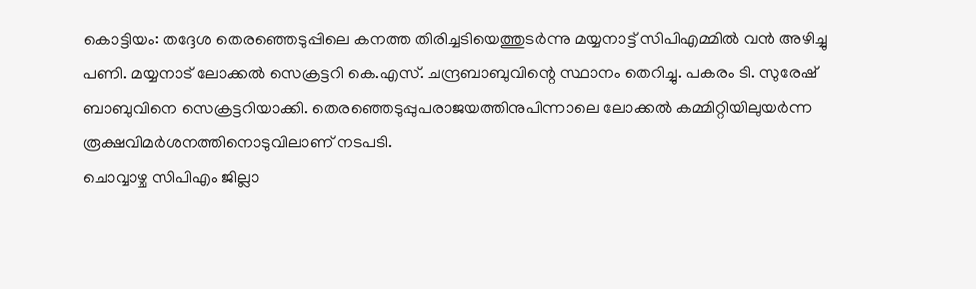കൊട്ടിയം: തദ്ദേശ തെരഞ്ഞെടുപ്പിലെ കനത്ത തിരിച്ചടിയെത്തുടർന്നു മയ്യനാട്ട് സിപിഎമ്മിൽ വൻ അഴിച്ചു പണി. മയ്യനാട് ലോക്കൽ സെക്രട്ടറി കെ.എസ്. ചന്ദ്രബാബുവിന്റെ സ്ഥാനം തെറിച്ചു. പകരം ടി. സുരേഷ് ബാബുവിനെ സെക്രട്ടറിയാക്കി. തെരഞ്ഞെടുപ്പുപരാജയത്തിനുപിന്നാലെ ലോക്കൽ കമ്മിറ്റിയിലുയർന്ന രൂക്ഷവിമർശനത്തിനൊടുവിലാണ് നടപടി.
ചൊവ്വാഴ്ച സിപിഎം ജില്ലാ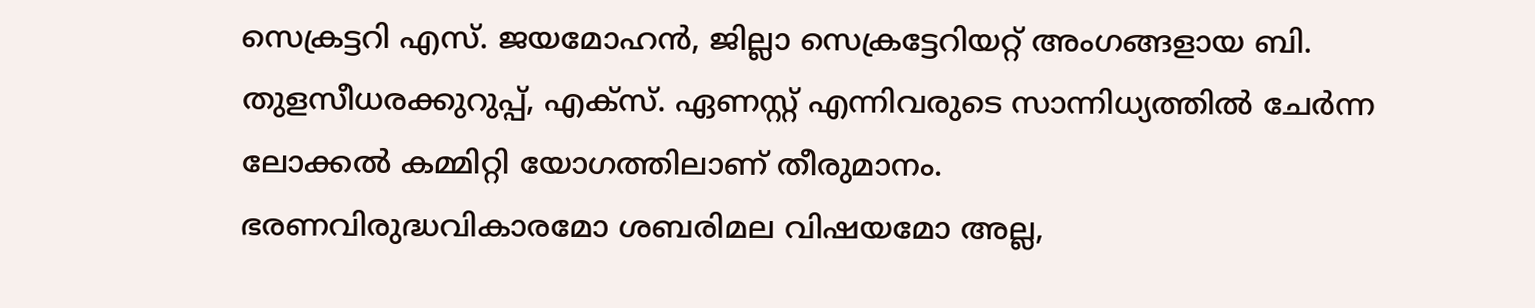സെക്രട്ടറി എസ്. ജയമോഹൻ, ജില്ലാ സെക്രട്ടേറിയറ്റ് അംഗങ്ങളായ ബി. തുളസീധരക്കുറുപ്പ്, എക്സ്. ഏണസ്റ്റ് എന്നിവരുടെ സാന്നിധ്യത്തിൽ ചേർന്ന ലോക്കൽ കമ്മിറ്റി യോഗത്തിലാണ് തീരുമാനം.
ഭരണവിരുദ്ധവികാരമോ ശബരിമല വിഷയമോ അല്ല,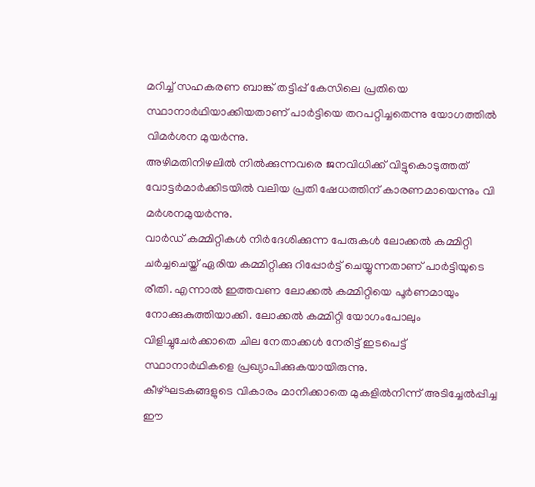മറിച്ച് സഹകരണ ബാങ്ക് തട്ടിപ്പ് കേസിലെ പ്രതിയെ സ്ഥാനാർഥിയാക്കിയതാണ് പാർട്ടിയെ തറപറ്റിച്ചതെന്നു യോഗത്തിൽ വിമർശന മുയർന്നു.
അഴിമതിനിഴലിൽ നിൽക്കുന്നവരെ ജനവിധിക്ക് വിട്ടുകൊടുത്തത് വോട്ടർമാർക്കിടയിൽ വലിയ പ്രതി ഷേധത്തിന് കാരണമായെന്നും വി മർശനമുയർന്നു.
വാർഡ് കമ്മിറ്റികൾ നിർദേശിക്കുന്ന പേരുകൾ ലോക്കൽ കമ്മിറ്റി ചർച്ചചെയ്ത് ഏരിയ കമ്മിറ്റിക്കു റിപ്പോർട്ട് ചെയ്യുന്നതാണ് പാർട്ടിയുടെ രീതി. എന്നാൽ ഇത്തവണ ലോക്കൽ കമ്മിറ്റിയെ പൂർണമായും നോക്കുകുത്തിയാക്കി. ലോക്കൽ കമ്മിറ്റി യോഗംപോലും വിളിച്ചുചേർക്കാതെ ചില നേതാക്കൾ നേരിട്ട് ഇടപെട്ട് സ്ഥാനാർഥികളെ പ്രഖ്യാപിക്കുകയായിരുന്നു.
കീഴ്ഘടകങ്ങളുടെ വികാരം മാനിക്കാതെ മുകളിൽനിന്ന് അടിച്ചേൽപ്പിച്ച ഈ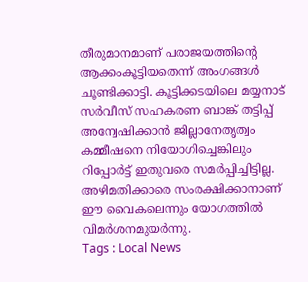തീരുമാനമാണ് പരാജയത്തിന്റെ ആക്കംകൂട്ടിയതെന്ന് അംഗങ്ങൾ ചൂണ്ടിക്കാട്ടി. കൂട്ടിക്കടയിലെ മയ്യനാട് സർവീസ് സഹകരണ ബാങ്ക് തട്ടിപ്പ് അന്വേഷിക്കാൻ ജില്ലാനേതൃത്വം കമ്മീഷനെ നിയോഗിച്ചെങ്കിലും റിപ്പോർട്ട് ഇതുവരെ സമർപ്പിച്ചിട്ടില്ല. അഴിമതിക്കാരെ സംരക്ഷിക്കാനാണ് ഈ വൈകലെന്നും യോഗത്തിൽ വിമർശനമുയർന്നു.
Tags : Local News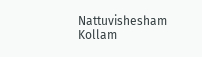Nattuvishesham Kollam